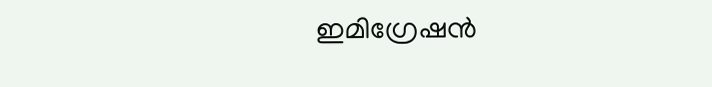ഇമിഗ്രേഷന്‍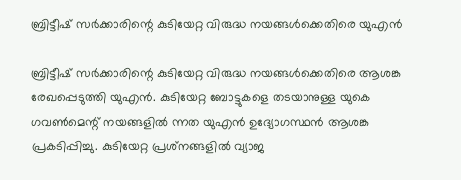ബ്രിട്ടീഷ് സര്‍ക്കാരിന്റെ കുടിയേറ്റ വിരുദ്ധ നയങ്ങള്‍ക്കെതിരെ യുഎന്‍

ബ്രിട്ടീഷ് സര്‍ക്കാരിന്റെ കുടിയേറ്റ വിരുദ്ധ നയങ്ങള്‍ക്കെതിരെ ആശങ്ക രേഖപ്പെടുത്തി യുഎന്‍. കുടിയേറ്റ ബോട്ടുകളെ തടയാനുള്ള യുകെ ഗവണ്‍മെന്റ് നയങ്ങളില്‍ ന്നത യുഎന്‍ ഉദ്യോഗസ്ഥന്‍ ആശങ്ക പ്രകടിപ്പിച്ചു. കുടിയേറ്റ പ്രശ്‌നങ്ങളില്‍ വ്യാജ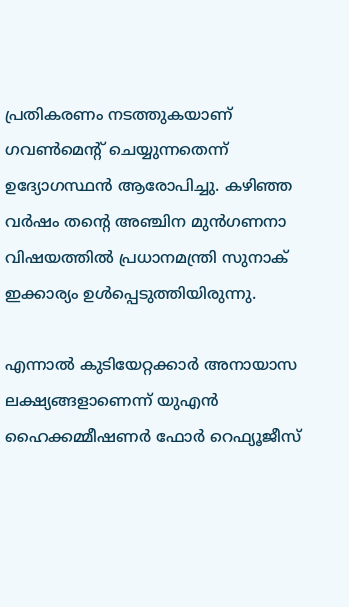പ്രതികരണം നടത്തുകയാണ് ഗവണ്‍മെന്റ് ചെയ്യുന്നതെന്ന് ഉദ്യോഗസ്ഥന്‍ ആരോപിച്ചു. കഴിഞ്ഞ വര്‍ഷം തന്റെ അഞ്ചിന മുന്‍ഗണനാ വിഷയത്തില്‍ പ്രധാനമന്ത്രി സുനാക് ഇക്കാര്യം ഉള്‍പ്പെടുത്തിയിരുന്നു.

എന്നാല്‍ കുടിയേറ്റക്കാര്‍ അനായാസ ലക്ഷ്യങ്ങളാണെന്ന് യുഎന്‍ ഹൈക്കമ്മീഷണര്‍ ഫോര്‍ റെഫ്യൂജീസ്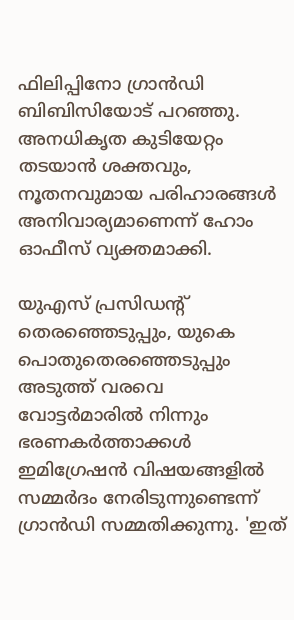ഫിലിപ്പിനോ ഗ്രാന്‍ഡി ബിബിസിയോട് പറഞ്ഞു. അനധികൃത കുടിയേറ്റം തടയാന്‍ ശക്തവും, നൂതനവുമായ പരിഹാരങ്ങള്‍ അനിവാര്യമാണെന്ന് ഹോം ഓഫീസ് വ്യക്തമാക്കി.

യുഎസ് പ്രസിഡന്റ് തെരഞ്ഞെടുപ്പും, യുകെ പൊതുതെരഞ്ഞെടുപ്പും അടുത്ത് വരവെ വോട്ടര്‍മാരില്‍ നിന്നും ഭരണകര്‍ത്താക്കള്‍ ഇമിഗ്രേഷന്‍ വിഷയങ്ങളില്‍ സമ്മര്‍ദം നേരിടുന്നുണ്ടെന്ന് ഗ്രാന്‍ഡി സമ്മതിക്കുന്നു. 'ഇത്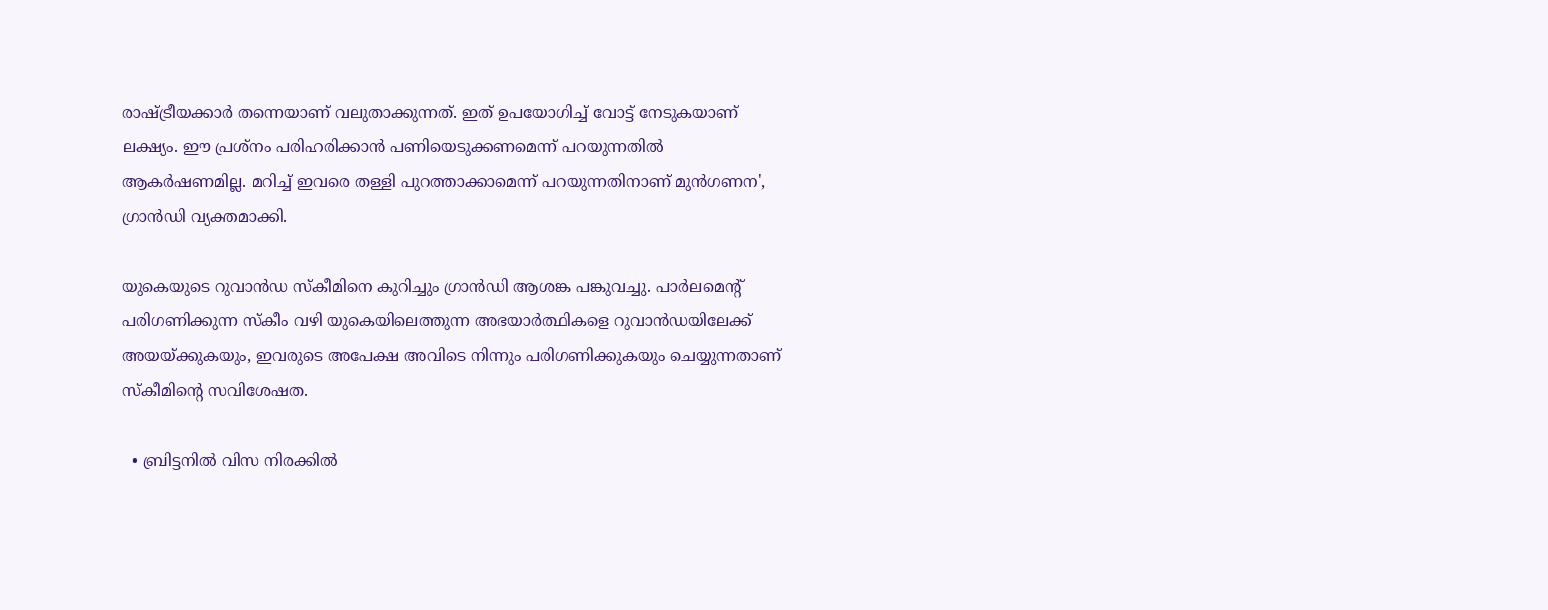രാഷ്ട്രീയക്കാര്‍ തന്നെയാണ് വലുതാക്കുന്നത്. ഇത് ഉപയോഗിച്ച് വോട്ട് നേടുകയാണ് ലക്ഷ്യം. ഈ പ്രശ്‌നം പരിഹരിക്കാന്‍ പണിയെടുക്കണമെന്ന് പറയുന്നതില്‍ ആകര്‍ഷണമില്ല. മറിച്ച് ഇവരെ തള്ളി പുറത്താക്കാമെന്ന് പറയുന്നതിനാണ് മുന്‍ഗണന', ഗ്രാന്‍ഡി വ്യക്തമാക്കി.

യുകെയുടെ റുവാന്‍ഡ സ്‌കീമിനെ കുറിച്ചും ഗ്രാന്‍ഡി ആശങ്ക പങ്കുവച്ചു. പാര്‍ലമെന്റ് പരിഗണിക്കുന്ന സ്‌കീം വഴി യുകെയിലെത്തുന്ന അഭയാര്‍ത്ഥികളെ റുവാന്‍ഡയിലേക്ക് അയയ്ക്കുകയും, ഇവരുടെ അപേക്ഷ അവിടെ നിന്നും പരിഗണിക്കുകയും ചെയ്യുന്നതാണ് സ്‌കീമിന്റെ സവിശേഷത.

  • ബ്രിട്ടനില്‍ വിസ നിരക്കില്‍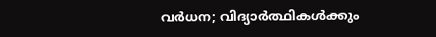വര്‍ധന; വിദ്യാര്‍ത്ഥികള്‍ക്കും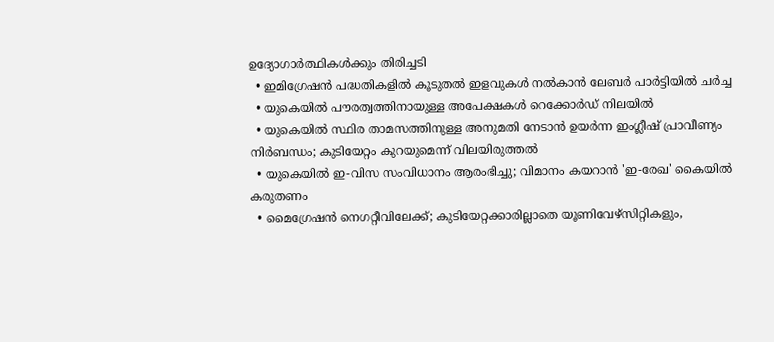ഉദ്യോഗാര്‍ത്ഥികള്‍ക്കും തിരിച്ചടി
  • ഇമിഗ്രേഷന്‍ പദ്ധതികളില്‍ കൂടുതല്‍ ഇളവുകള്‍ നല്‍കാന്‍ ലേബര്‍ പാര്‍ട്ടിയില്‍ ചര്‍ച്ച
  • യുകെയില്‍ പൗരത്വത്തിനായുള്ള അപേക്ഷകള്‍ റെക്കോര്‍ഡ് നിലയില്‍
  • യുകെയില്‍ സ്ഥിര താമസത്തിനുള്ള അനുമതി നേടാന്‍ ഉയര്‍ന്ന ഇംഗ്ലീഷ് പ്രാവീണ്യം നിര്‍ബന്ധം; കുടിയേറ്റം കുറയുമെന്ന് വിലയിരുത്തല്‍
  • യുകെയില്‍ ഇ-വിസ സംവിധാനം ആരംഭിച്ചു; വിമാനം കയറാന്‍ 'ഇ-രേഖ' കൈയില്‍ കരുതണം
  • മൈഗ്രേഷന്‍ നെഗറ്റീവിലേക്ക്; കുടിയേറ്റക്കാരില്ലാതെ യൂണിവേഴ്‌സിറ്റികളും,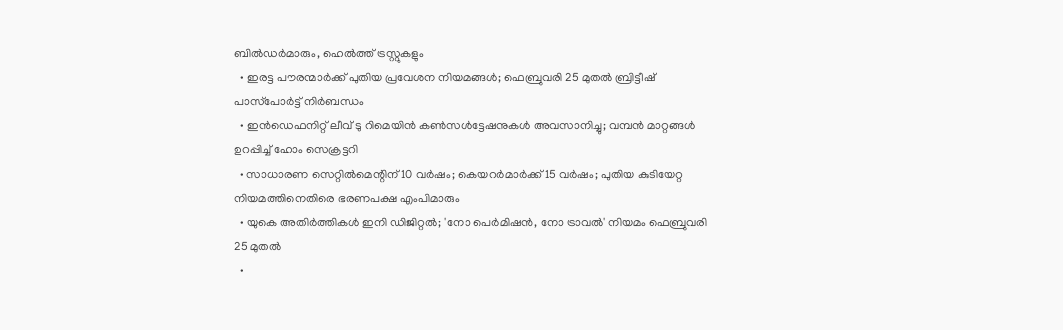ബില്‍ഡര്‍മാരും, ഹെല്‍ത്ത് ട്രസ്റ്റുകളും
  • ഇരട്ട പൗരന്മാര്‍ക്ക് പുതിയ പ്രവേശന നിയമങ്ങള്‍; ഫെബ്രുവരി 25 മുതല്‍ ബ്രിട്ടീഷ് പാസ്‌പോര്‍ട്ട് നിര്‍ബന്ധം
  • ഇന്‍ഡെഫനിറ്റ് ലീവ് ടു റിമെയിന്‍ കണ്‍സള്‍ട്ടേഷനുകള്‍ അവസാനിച്ചു; വമ്പന്‍ മാറ്റങ്ങള്‍ ഉറപ്പിച്ച് ഹോം സെക്രട്ടറി
  • സാധാരണ സെറ്റില്‍മെന്റിന് 10 വര്‍ഷം; കെയറര്‍മാര്‍ക്ക് 15 വര്‍ഷം; പുതിയ കുടിയേറ്റ നിയമത്തിനെതിരെ ഭരണപക്ഷ എംപിമാരും
  • യുകെ അതിര്‍ത്തികള്‍ ഇനി ഡിജിറ്റല്‍; 'നോ പെര്‍മിഷന്‍, നോ ട്രാവല്‍' നിയമം ഫെബ്രുവരി 25 മുതല്‍
  •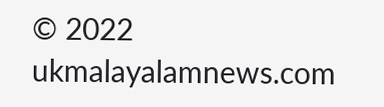© 2022 ukmalayalamnews.com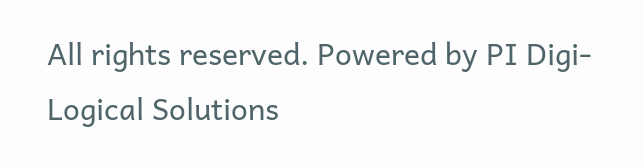All rights reserved. Powered by PI Digi-Logical Solutions